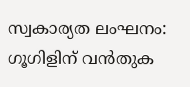സ്വകാര്യത ലംഘനം: ഗൂഗിളിന് വൻതുക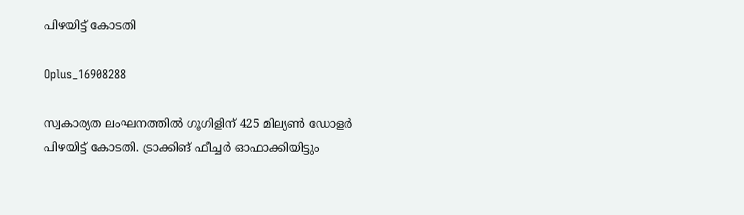പി‍ഴയിട്ട് കോടതി

Oplus_16908288

സ്വകാര്യത ലംഘനത്തില്‍ ഗൂഗിളിന് 425 മില്യണ്‍ ഡോളർ പിഴയിട്ട് കോടതി. ട്രാക്കിങ് ഫീച്ചർ ഓഫാക്കിയിട്ടും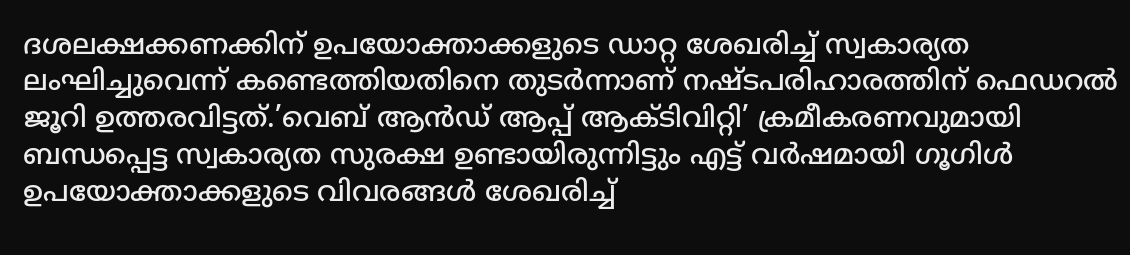ദശലക്ഷക്കണക്കിന് ഉപയോക്താക്കളുടെ ഡാറ്റ ശേഖരിച്ച്‌ സ്വകാര്യത ലംഘിച്ചുവെന്ന് കണ്ടെത്തിയതിനെ തുടർന്നാണ് നഷ്ടപരിഹാരത്തിന് ഫെഡറല്‍ ജൂറി ഉത്തരവിട്ടത്.’വെബ് ആൻഡ് ആപ്പ് ആക്ടിവിറ്റി’ ക്രമീകരണവുമായി ബന്ധപ്പെട്ട സ്വകാര്യത സുരക്ഷ ഉണ്ടായിരുന്നിട്ടും എട്ട് വർഷമായി ഗൂഗിള്‍ ഉപയോക്താക്കളുടെ വിവരങ്ങള്‍ ശേഖരിച്ച്‌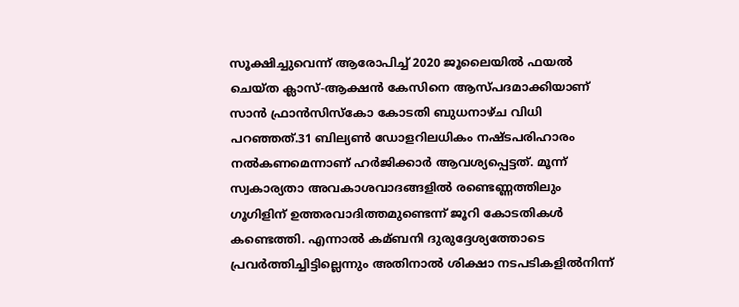സൂക്ഷിച്ചുവെന്ന് ആരോപിച്ച്‌ 2020 ജൂലൈയില്‍ ഫയല്‍ ചെയ്ത ക്ലാസ്-ആക്ഷൻ കേസിനെ ആസ്പദമാക്കിയാണ് സാൻ ഫ്രാൻസിസ്കോ കോടതി ബുധനാഴ്ച വിധി പറഞ്ഞത്.31 ബില്യണ്‍ ഡോളറിലധികം നഷ്ടപരിഹാരം നല്‍കണമെന്നാണ് ഹര്‍ജിക്കാർ ആവശ്യപ്പെട്ടത്. മൂന്ന് സ്വകാര്യതാ അവകാശവാദങ്ങളില്‍ രണ്ടെണ്ണത്തിലും ഗൂഗി‍ളിന് ഉത്തരവാദിത്തമുണ്ടെന്ന് ജൂറി കോടതികള്‍ കണ്ടെത്തി. എന്നാല്‍ കമ്ബനി ദുരുദ്ദേശ്യത്തോടെ പ്രവർത്തിച്ചിട്ടില്ലെന്നും അതിനാല്‍ ശിക്ഷാ നടപടികളില്‍നിന്ന്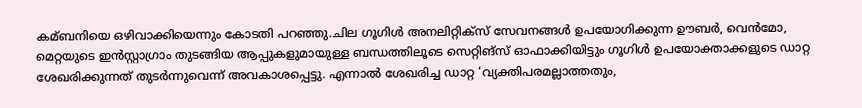കമ്ബനിയെ ഒഴിവാക്കിയെന്നും കോടതി പറഞ്ഞു.ചില ഗൂഗിള്‍ അനലിറ്റിക്സ് സേവനങ്ങള്‍ ഉപയോഗിക്കുന്ന ഊബർ, വെൻമോ, മെറ്റയുടെ ഇൻസ്റ്റാഗ്രാം തുടങ്ങിയ ആപ്പുകളുമായുള്ള ബന്ധത്തിലൂടെ സെറ്റിങ്സ് ഓഫാക്കിയിട്ടും ഗൂഗിള്‍ ഉപയോക്താക്കളുടെ ഡാറ്റ ശേഖരിക്കുന്നത് തുടർന്നുവെന്ന് അവകാശപ്പെട്ടു. എന്നാല്‍ ശേഖരിച്ച ഡാറ്റ ‘വ്യക്തിപരമല്ലാത്തതും,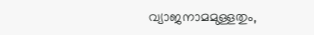വ്യാജനാമമുള്ളതും,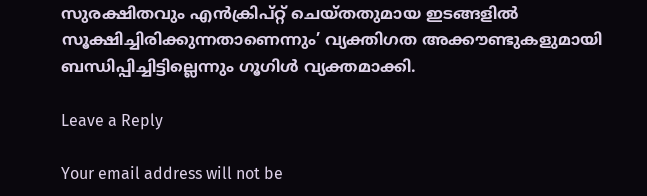സുരക്ഷിതവും എൻക്രിപ്റ്റ് ചെയ്തതുമായ ഇടങ്ങളില്‍ സൂക്ഷിച്ചിരിക്കുന്നതാണെന്നും’ വ്യക്തിഗത അക്കൗണ്ടുകളുമായി ബന്ധിപ്പിച്ചിട്ടില്ലെന്നും ഗൂഗി‍ള്‍ വ്യക്തമാക്കി.

Leave a Reply

Your email address will not be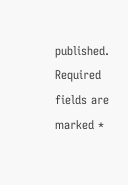published. Required fields are marked *